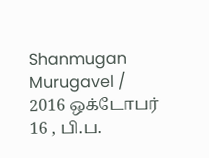Shanmugan Murugavel / 2016 ஒக்டோபர் 16 , பி.ப.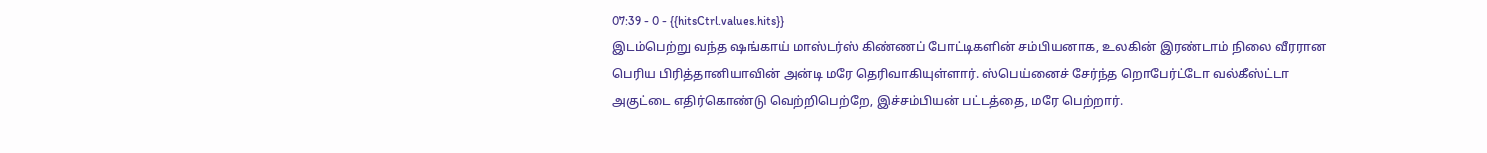07:39 - 0 - {{hitsCtrl.values.hits}}
இடம்பெற்று வந்த ஷங்காய் மாஸ்டர்ஸ் கிண்ணப் போட்டிகளின் சம்பியனாக, உலகின் இரண்டாம் நிலை வீரரான பெரிய பிரித்தானியாவின் அன்டி மரே தெரிவாகியுள்ளார். ஸ்பெய்னைச் சேர்ந்த றொபேர்ட்டோ வல்கீஸ்ட்டா அகுட்டை எதிர்கொண்டு வெற்றிபெற்றே, இச்சம்பியன் பட்டத்தை, மரே பெற்றார்.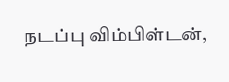நடப்பு விம்பிள்டன்,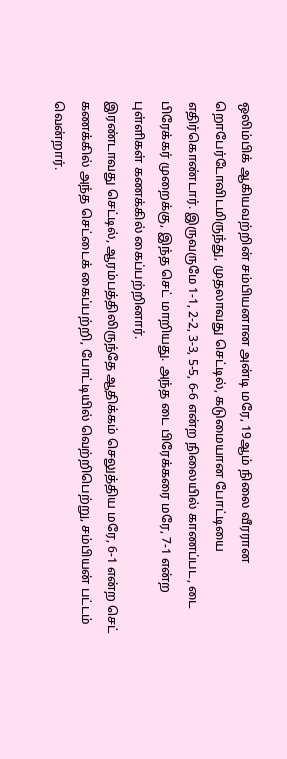ஒலிம்பிக் ஆகியவற்றின் சம்பியனான அன்டி மரே, 19ஆம் நிலை வீரரான றொபேர்டோவிடமிருந்து, முதலாவது செட்டில், கடுமையான போட்டியை எதிர்கொண்டார். இருவருமே 1-1, 2-2, 3-3, 5-5, 6-6 என்ற நிலையில் காணப்பட, டை பிரேக்கர் முறைக்கு, இந்த செட் மாறியது. அந்த டை பிரேக்கரை மரே, 7-1 என்ற புள்ளிகள் கணக்கில் கைப்பற்றினார்.
இரண்டாவது செட்டில், ஆரம்பத்திலிருந்தே ஆதிக்கம் செலுத்திய மரே, 6-1 என்ற செட் கணக்கில் அந்த செட்டைக் கைப்பற்றி, போட்டியில் வெற்றிபெற்று, சம்பியன் பட்டம் வென்றார்.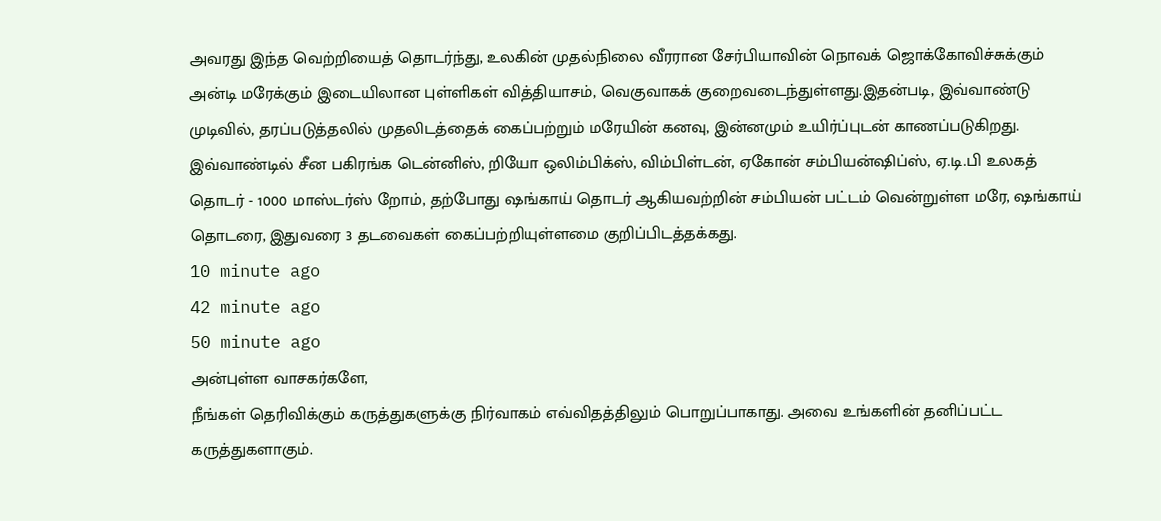அவரது இந்த வெற்றியைத் தொடர்ந்து, உலகின் முதல்நிலை வீரரான சேர்பியாவின் நொவக் ஜொக்கோவிச்சுக்கும் அன்டி மரேக்கும் இடையிலான புள்ளிகள் வித்தியாசம், வெகுவாகக் குறைவடைந்துள்ளது.இதன்படி, இவ்வாண்டு முடிவில், தரப்படுத்தலில் முதலிடத்தைக் கைப்பற்றும் மரேயின் கனவு, இன்னமும் உயிர்ப்புடன் காணப்படுகிறது.
இவ்வாண்டில் சீன பகிரங்க டென்னிஸ், றியோ ஒலிம்பிக்ஸ், விம்பிள்டன், ஏகோன் சம்பியன்ஷிப்ஸ், ஏ.டி.பி உலகத் தொடர் - 1000 மாஸ்டர்ஸ் றோம், தற்போது ஷங்காய் தொடர் ஆகியவற்றின் சம்பியன் பட்டம் வென்றுள்ள மரே, ஷங்காய் தொடரை, இதுவரை 3 தடவைகள் கைப்பற்றியுள்ளமை குறிப்பிடத்தக்கது.
10 minute ago
42 minute ago
50 minute ago
அன்புள்ள வாசகர்களே,
நீங்கள் தெரிவிக்கும் கருத்துகளுக்கு நிர்வாகம் எவ்விதத்திலும் பொறுப்பாகாது. அவை உங்களின் தனிப்பட்ட கருத்துகளாகும்.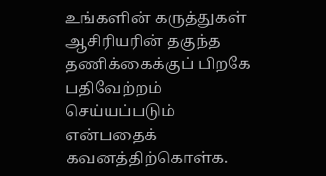உங்களின் கருத்துகள் ஆசிரியரின் தகுந்த தணிக்கைக்குப் பிறகே பதிவேற்றம் செய்யப்படும் என்பதைக் கவனத்திற்கொள்க.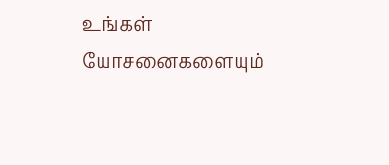உங்கள் யோசனைகளையும்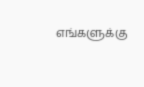எங்களுக்கு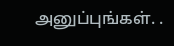அனுப்புங்கள். .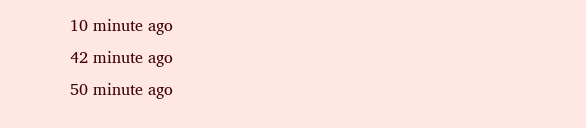10 minute ago
42 minute ago
50 minute ago